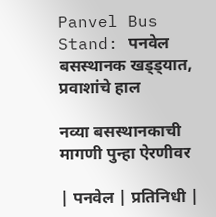Panvel Bus Stand: पनवेल बसस्थानक खड्ड्यात, प्रवाशांचे हाल

नव्या बसस्थानकाची मागणी पुन्हा ऐरणीवर

| पनवेल | प्रतिनिधी |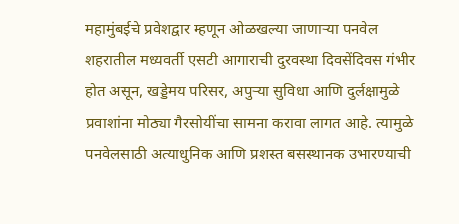महामुंबईचे प्रवेशद्वार म्हणून ओळखल्या जाणाऱ्या पनवेल शहरातील मध्यवर्ती एसटी आगाराची दुरवस्था दिवसेंदिवस गंभीर होत असून, खड्डेमय परिसर, अपुऱ्या सुविधा आणि दुर्लक्षामुळे प्रवाशांना मोठ्या गैरसोयींचा सामना करावा लागत आहे. त्यामुळे पनवेलसाठी अत्याधुनिक आणि प्रशस्त बसस्थानक उभारण्याची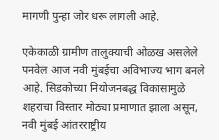मागणी पुन्हा जोर धरू लागली आहे.

एकेकाळी ग्रामीण तालुक्याची ओळख असलेले पनवेल आज नवी मुंबईचा अविभाज्य भाग बनले आहे. सिडकोच्या नियोजनबद्ध विकासामुळे शहराचा विस्तार मोठ्या प्रमाणात झाला असून, नवी मुंबई आंतरराष्ट्रीय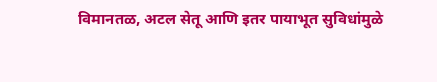विमानतळ, अटल सेतू आणि इतर पायाभूत सुविधांमुळे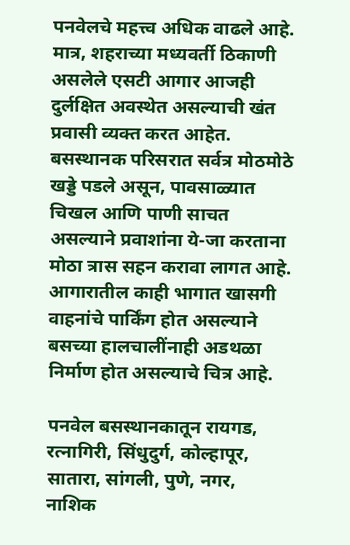पनवेलचे महत्त्व अधिक वाढले आहे. मात्र, शहराच्या मध्यवर्ती ठिकाणी असलेले एसटी आगार आजही दुर्लक्षित अवस्थेत असल्याची खंत प्रवासी व्यक्त करत आहेत. बसस्थानक परिसरात सर्वत्र मोठमोठे खड्डे पडले असून, पावसाळ्यात चिखल आणि पाणी साचत असल्याने प्रवाशांना ये-जा करताना मोठा त्रास सहन करावा लागत आहे. आगारातील काही भागात खासगी वाहनांचे पार्किंग होत असल्याने बसच्या हालचालींनाही अडथळा निर्माण होत असल्याचे चित्र आहे.

पनवेल बसस्थानकातून रायगड, रत्नागिरी, सिंधुदुर्ग, कोल्हापूर, सातारा, सांगली, पुणे, नगर, नाशिक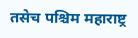तसेच पश्चिम महाराष्ट्र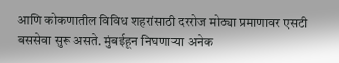आणि कोकणातील विविध शहरांसाठी दररोज मोठ्या प्रमाणावर एसटी बससेवा सुरू असते. मुंबईहून निघणाऱ्या अनेक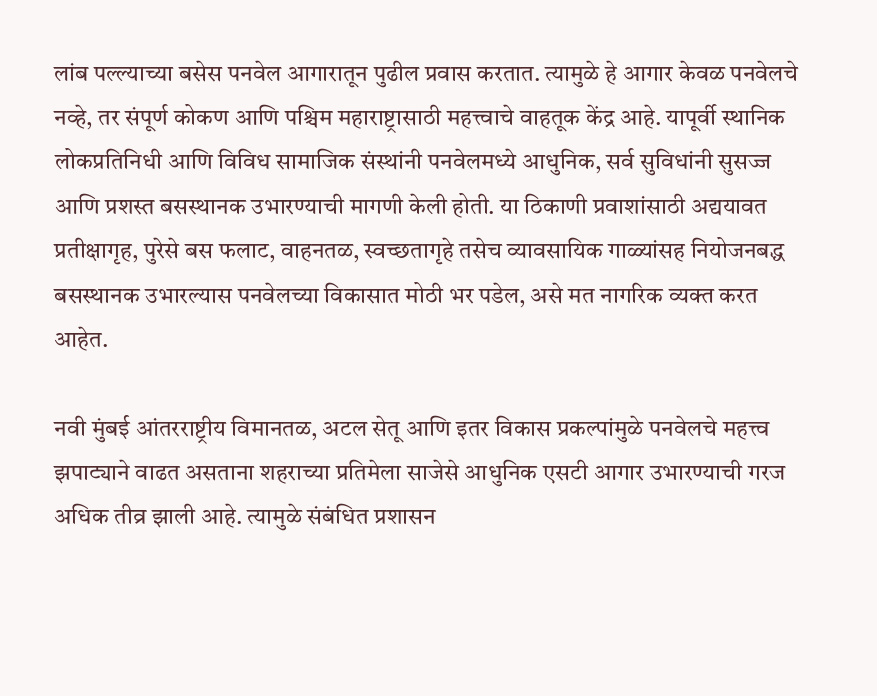लांब पल्ल्याच्या बसेस पनवेल आगारातून पुढील प्रवास करतात. त्यामुळे हे आगार केवळ पनवेलचे नव्हे, तर संपूर्ण कोकण आणि पश्चिम महाराष्ट्रासाठी महत्त्वाचे वाहतूक केंद्र आहे. यापूर्वी स्थानिक लोकप्रतिनिधी आणि विविध सामाजिक संस्थांनी पनवेलमध्ये आधुनिक, सर्व सुविधांनी सुसज्ज आणि प्रशस्त बसस्थानक उभारण्याची मागणी केली होती. या ठिकाणी प्रवाशांसाठी अद्ययावत प्रतीक्षागृह, पुरेसे बस फलाट, वाहनतळ, स्वच्छतागृहे तसेच व्यावसायिक गाळ्यांसह नियोजनबद्ध बसस्थानक उभारल्यास पनवेलच्या विकासात मोठी भर पडेल, असे मत नागरिक व्यक्त करत आहेत.

नवी मुंबई आंतरराष्ट्रीय विमानतळ, अटल सेतू आणि इतर विकास प्रकल्पांमुळे पनवेलचे महत्त्व झपाट्याने वाढत असताना शहराच्या प्रतिमेला साजेसे आधुनिक एसटी आगार उभारण्याची गरज अधिक तीव्र झाली आहे. त्यामुळे संबंधित प्रशासन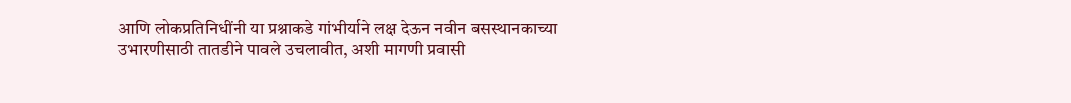आणि लोकप्रतिनिधींनी या प्रश्नाकडे गांभीर्याने लक्ष देऊन नवीन बसस्थानकाच्या उभारणीसाठी तातडीने पावले उचलावीत, अशी मागणी प्रवासी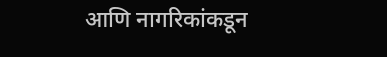आणि नागरिकांकडून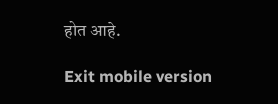होत आहे.

Exit mobile version